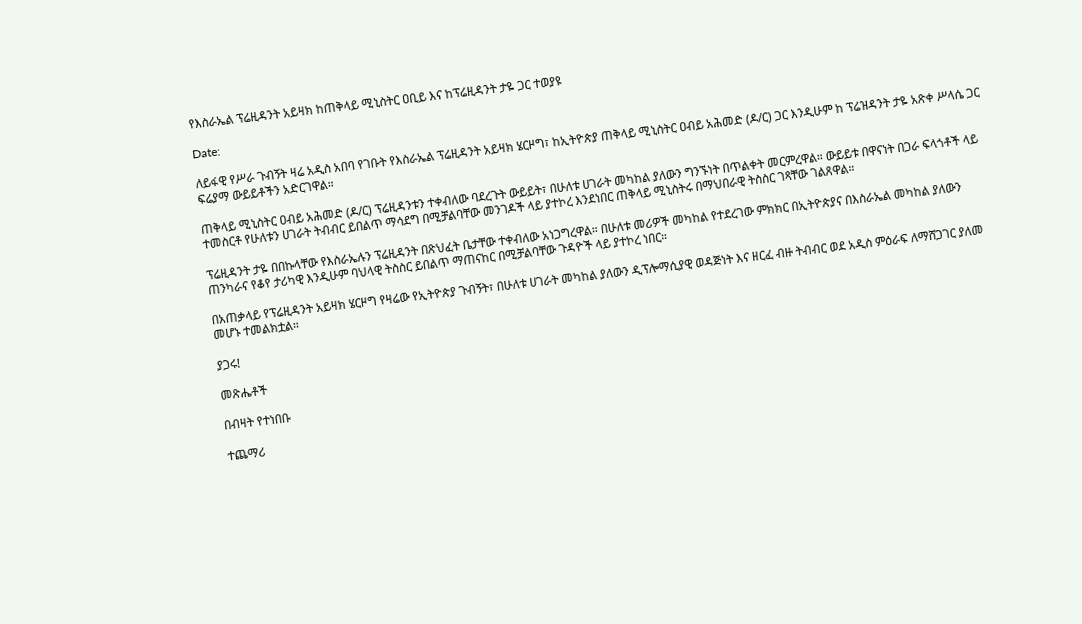የእስራኤል ፕሬዚዳንት አይዛክ ከጠቅላይ ሚኒስትር ዐቢይ እና ከፕሬዚዳንት ታዬ ጋር ተወያዩ

Date:

ለይፋዊ የሥራ ጉብኝት ዛሬ አዲስ አበባ የገቡት የእስራኤል ፕሬዚዳንት አይዛክ ሄርዞግ፣ ከኢትዮጵያ ጠቅላይ ሚኒስትር ዐብይ አሕመድ (ዶ/ር) ጋር እንዲሁም ከ ፕሬዝዳንት ታዬ አጽቀ ሥላሴ ጋር ፍሬያማ ውይይቶችን አድርገዋል።

ጠቅላይ ሚኒስትር ዐብይ አሕመድ (ዶ/ር) ፕሬዚዳንቱን ተቀብለው ባደረጉት ውይይት፣ በሁለቱ ሀገራት መካከል ያለውን ግንኙነት በጥልቀት መርምረዋል። ውይይቱ በዋናነት በጋራ ፍላጎቶች ላይ ተመስርቶ የሁለቱን ሀገራት ትብብር ይበልጥ ማሳደግ በሚቻልባቸው መንገዶች ላይ ያተኮረ እንደነበር ጠቅላይ ሚኒስትሩ በማህበራዊ ትስስር ገጻቸው ገልጸዋል።

ፕሬዚዳንት ታዬ በበኩላቸው የእስራኤሉን ፕሬዚዳንት በጽህፈት ቤታቸው ተቀብለው አነጋግረዋል። በሁለቱ መሪዎች መካከል የተደረገው ምክክር በኢትዮጵያና በእስራኤል መካከል ያለውን ጠንካራና የቆየ ታሪካዊ እንዲሁም ባህላዊ ትስስር ይበልጥ ማጠናከር በሚቻልባቸው ጉዳዮች ላይ ያተኮረ ነበር።

በአጠቃላይ የፕሬዚዳንት አይዛክ ሄርዞግ የዛሬው የኢትዮጵያ ጉብኝት፣ በሁለቱ ሀገራት መካከል ያለውን ዲፕሎማሲያዊ ወዳጅነት እና ዘርፈ ብዙ ትብብር ወደ አዲስ ምዕራፍ ለማሸጋገር ያለመ መሆኑ ተመልክቷል።

ያጋሩ!

መጽሔቶች

በብዛት የተነበቡ

ተጨማሪ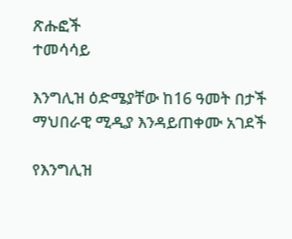ጽሑፎች
ተመሳሳይ

እንግሊዝ ዕድሜያቸው ከ16 ዓመት በታች ማህበራዊ ሚዲያ እንዳይጠቀሙ አገደች

የእንግሊዝ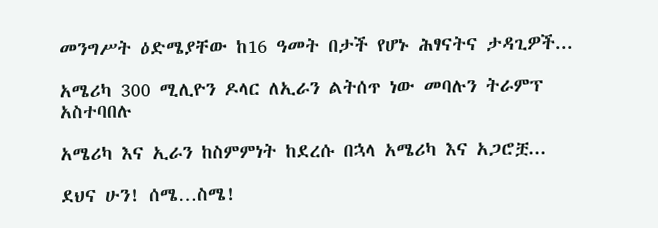መንግሥት ዕድሜያቸው ከ16 ዓመት በታች የሆኑ ሕፃናትና ታዳጊዎች...

አሜሪካ 300 ሚሊዮን ዶላር ለኢራን ልትሰጥ ነው መባሉን ትራምፕ አስተባበሉ

አሜሪካ እና ኢራን ከስምምነት ከደረሱ በኋላ አሜሪካ እና አጋሮቿ...

ደህና ሁን! ሰሜ…ስሜ!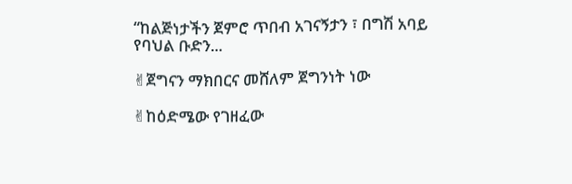“ከልጅነታችን ጀምሮ ጥበብ አገናኝታን ፣ በግሽ አባይ የባህል ቡድን...

✌ጀግናን ማክበርና መሸለም ጀግንነት ነው

✌ከዕድሜው የገዘፈው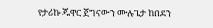የታሪኩ ጁዋር ጀግናውን ሙሉጌታ ከበደን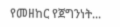የመዘከር የጀግንነት...